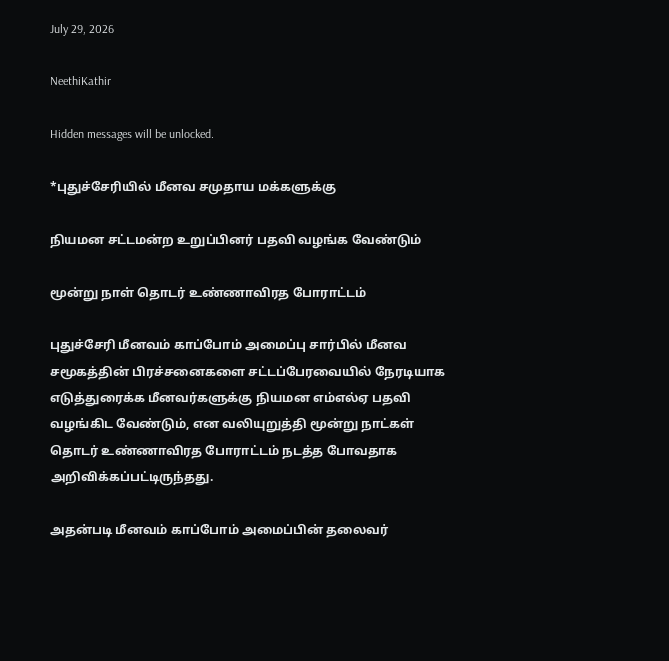July 29, 2026

NeethiKathir

Hidden messages will be unlocked.

*புதுச்சேரியில் மீனவ சமுதாய மக்களுக்கு

நியமன சட்டமன்ற உறுப்பினர் பதவி வழங்க வேண்டும்

மூன்று நாள் தொடர் உண்ணாவிரத போராட்டம்

புதுச்சேரி மீனவம் காப்போம் அமைப்பு சார்பில் மீனவ சமூகத்தின் பிரச்சனைகளை சட்டப்பேரவையில் நேரடியாக எடுத்துரைக்க மீனவர்களுக்கு நியமன எம்எல்ஏ பதவி வழங்கிட வேண்டும், என வலியுறுத்தி மூன்று நாட்கள் தொடர் உண்ணாவிரத போராட்டம் நடத்த போவதாக அறிவிக்கப்பட்டிருந்தது.

அதன்படி மீனவம் காப்போம் அமைப்பின் தலைவர்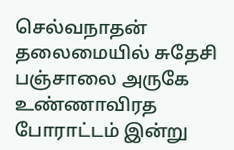செல்வநாதன் தலைமையில் சுதேசி பஞ்சாலை அருகே உண்ணாவிரத போராட்டம் இன்று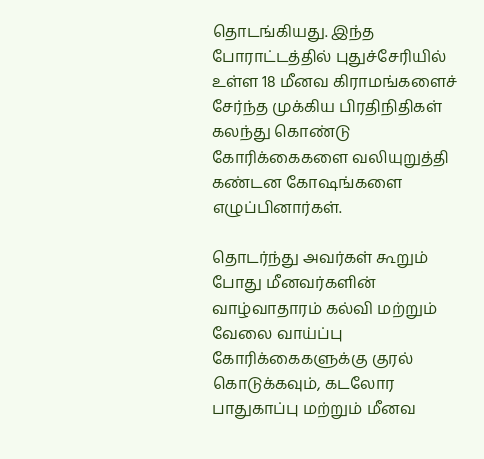தொடங்கியது. இந்த போராட்டத்தில் புதுச்சேரியில் உள்ள 18 மீனவ கிராமங்களைச் சேர்ந்த முக்கிய பிரதிநிதிகள் கலந்து கொண்டு கோரிக்கைகளை வலியுறுத்தி கண்டன கோஷங்களை எழுப்பினார்கள்.

தொடர்ந்து அவர்கள் கூறும் போது மீனவர்களின் வாழ்வாதாரம் கல்வி மற்றும் வேலை வாய்ப்பு கோரிக்கைகளுக்கு குரல் கொடுக்கவும், கடலோர பாதுகாப்பு மற்றும் மீனவ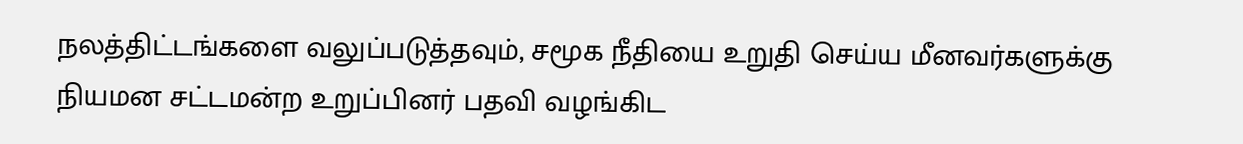நலத்திட்டங்களை வலுப்படுத்தவும், சமூக நீதியை உறுதி செய்ய மீனவர்களுக்கு நியமன சட்டமன்ற உறுப்பினர் பதவி வழங்கிட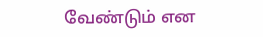வேண்டும் என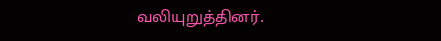வலியுறுத்தினர்.